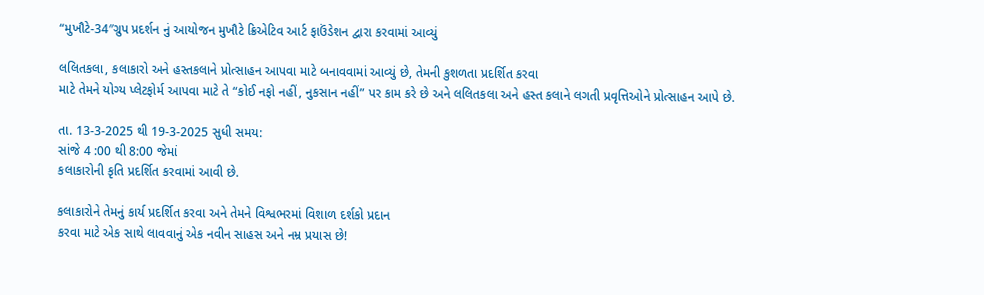“મુખૌટે-34″ગ્રુપ પ્રદર્શન નું આયોજન મુખૌટે ક્રિએટિવ આર્ટ ફાઉંડેશન દ્વારા કરવામાં આવ્યું

લલિતકલા, કલાકારો અને હસ્તકલાને પ્રોત્સાહન આપવા માટે બનાવવામાં આવ્યું છે, તેમની કુશળતા પ્રદર્શિત કરવા
માટે તેમને યોગ્ય પ્લેટફોર્મ આપવા માટે તે “કોઈ નફો નહીં, નુકસાન નહીં” પર કામ કરે છે અને લલિતકલા અને હસ્ત કલાને લગતી પ્રવૃત્તિઓને પ્રોત્સાહન આપે છે.

તા. 13-3-2025 થી 19-3-2025 સુધી સમય:
સાંજે 4 :00 થી 8:00 જેમાં
કલાકારોની કૃતિ પ્રદર્શિત કરવામાં આવી છે.

કલાકારોને તેમનું કાર્ય પ્રદર્શિત કરવા અને તેમને વિશ્વભરમાં વિશાળ દર્શકો પ્રદાન
કરવા માટે એક સાથે લાવવાનું એક નવીન સાહસ અને નમ્ર પ્રયાસ છે!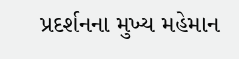પ્રદર્શનના મુખ્ય મહેમાન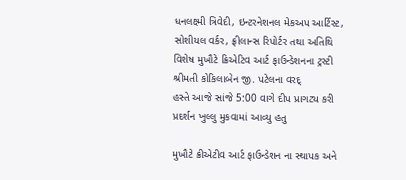ધનલક્ષ્મી ત્રિવેદી, ઇન્ટરનેશનલ મેકઅપ આર્ટિસ્ટ, સોશીયલ વર્કર, ફ્રીલાન્સ રિપોર્ટર તથા અતિથિ વિશેષ મુખૌટે ક્રિએટિવ આર્ટ ફાઉન્ડેશનના ટ્રસ્ટી શ્રીમતી કોકિલાબેન જી. પટેલના વરદ્
હસ્તે આજે સાંજે 5:00 વાગે દીપ પ્રાગટ્ય કરી પ્રદર્શન ખુલ્લુ મુકવામાં આવ્યુ હતુ

મુખૌટે ક્રીએટીવ આર્ટ ફાઉન્ડેશન ના સ્થાપક અને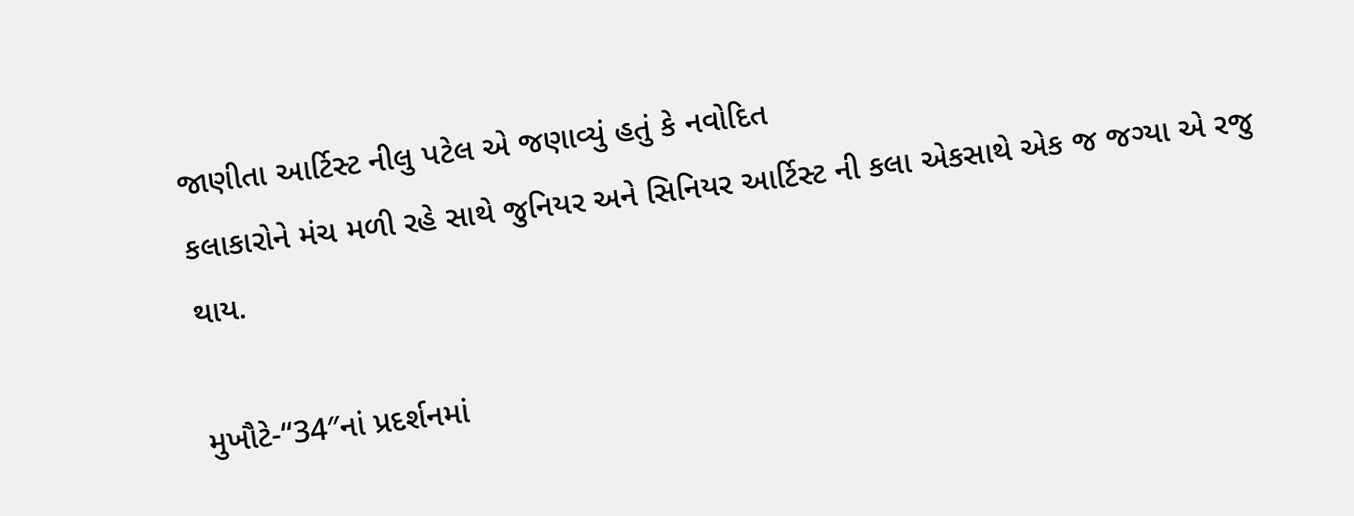જાણીતા આર્ટિસ્ટ નીલુ પટેલ એ જણાવ્યું હતું કે નવોદિત
કલાકારોને મંચ મળી રહે સાથે જુનિયર અને સિનિયર આર્ટિસ્ટ ની કલા એકસાથે એક જ જગ્યા એ રજુ થાય.

મુખૌટે-“34″નાં પ્રદર્શનમાં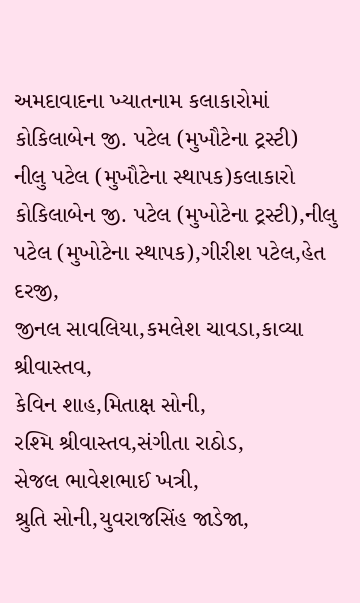અમદાવાદના ખ્યાતનામ કલાકારોમાં કોકિલાબેન જી. પટેલ (મુખૌટેના ટ્રસ્ટી)
નીલુ પટેલ (મુખૌટેના સ્થાપક)કલાકારો
કોકિલાબેન જી. પટેલ (મુખોટેના ટ્રસ્ટી),નીલુ પટેલ (મુખોટેના સ્થાપક),ગીરીશ પટેલ,હેત દરજી,
જીનલ સાવલિયા,કમલેશ ચાવડા,કાવ્યા શ્રીવાસ્તવ,
કેવિન શાહ,મિતાક્ષ સોની,
રશ્મિ શ્રીવાસ્તવ,સંગીતા રાઠોડ,
સેજલ ભાવેશભાઈ ખત્રી,
શ્રુતિ સોની,યુવરાજસિંહ જાડેજા,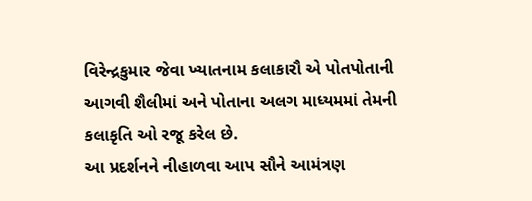વિરેન્દ્રકુમાર જેવા ખ્યાતનામ કલાકારૌ એ પોતપોતાની આગવી શૈલીમાં અને પોતાના અલગ માધ્યમમાં તેમની કલાકૃતિ ઓ રજૂ કરેલ છે.
આ પ્રદર્શનને નીહાળવા આપ સૌને આમંત્રણ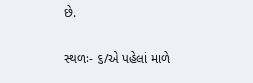છે.

સ્થળઃ- ૬/એ પહેલાં માળે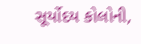સૂર્યોદય કોલોની,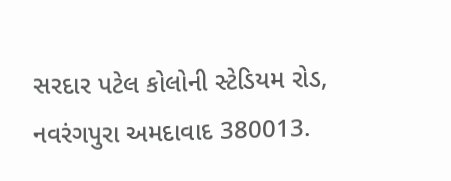સરદાર પટેલ કોલોની સ્ટેડિયમ રોડ, નવરંગપુરા અમદાવાદ 380013.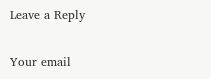Leave a Reply

Your email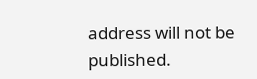address will not be published.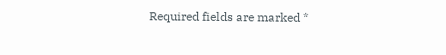Required fields are marked *